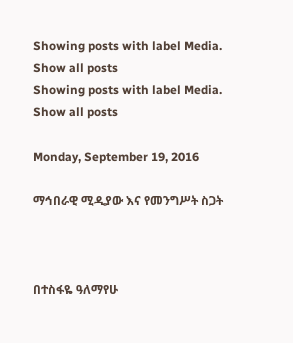Showing posts with label Media. Show all posts
Showing posts with label Media. Show all posts

Monday, September 19, 2016

ማኅበራዊ ሚዲያው እና የመንግሥት ስጋት



በተስፋዬ ዓለማየሁ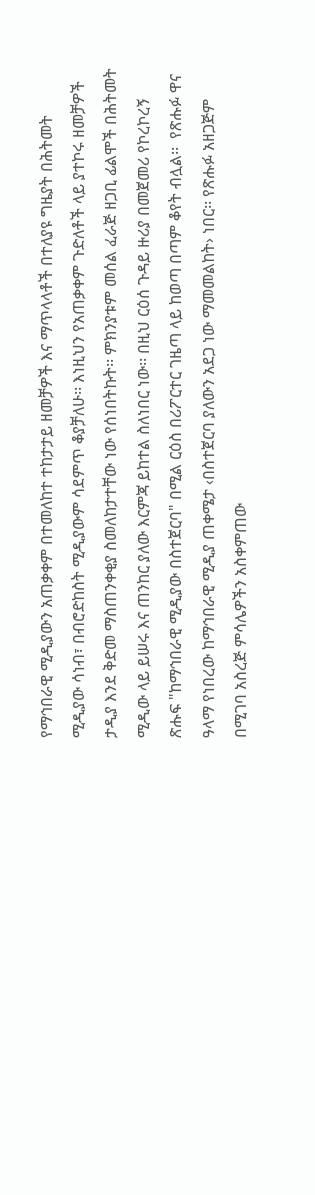የማኅበራዊ ሚዲያውን አጠቃቀም በተመለከተ ተከታታይ ዘመቻዎች እና ማጥላላቶች በተለያዩ ግዜያት በሕትመት ሚዲያው ሳነብ፣ በብሮድከስት ሚዲያውም ሳደምጥ ቆያቻለሁ፡፡ እነዚህን የአጠቃቀም ጉድለቶች ላይ ያተኮሩ ዘመቻዎች ታዲያ እንደ ቅድመ ማስጠንቀቂያ ስመለከታተቸው ነው የሰነበትኩት፡፡ ምክንያቱም መሰል ፈራጅ ዘጋቢ ፊልሞች በሕትመት ሚዲው ላይ ይሠሩ እና ጠንከር ያለው እርምጃ ይከተል ስለነበር ነው፡፡ በዚህ ርዕሰ ጉዳይ ዙሪያ በመጀመሪ የኮረኮረኝ ጽሑፍ "ከማኅበራዊ ሚዲያው በስተጀርባ" በሚል ርዕስ በሪፖርተር ገዜጣ ላይ ከወጣ በጣም ቆየት ብሏል፡፡  የጽሑፉ ዋና ዓላማ የነበረው ከማኅበራዊ ሚዲያ ጠቀሜታ ‹በስተጀርባ ያለውን አደጋ ነው ማመመልከት› ነበር፡፡ የጽሑፉ አዘጋጅም በሚገባ አስረጅ ምሳሌዎችን አስቀምጠው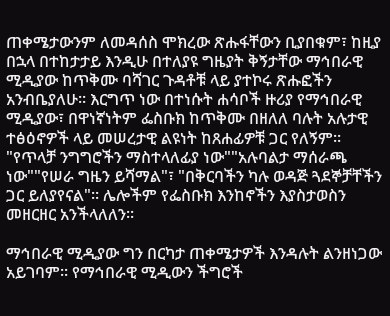ጠቀሜታውንም ለመዳሰስ ሞክረው ጽሑፋቸውን ቢያበቁም፣ ከዚያ በኋላ በተከታታይ እንዲሁ በተለያዩ ግዜያት ቅኝታቸው ማኅበራዊ ሚዲያው ከጥቅሙ ባሻገር ጉዳቶቹ ላይ ያተኮሩ ጽሑፎችን አንብቤያለሁ፡፡ እርግጥ ነው በተነሱት ሐሳቦች ዙሪያ የማኅበራዊ ሚዲያው፣ በዋነኛነትም ፌስቡክ ከጥቅሙ በዘለለ ባሉት አሉታዊ ተፅዕኖዎች ላይ መሠረታዊ ልዩነት ከጸሐፊዎቹ ጋር የለኝም፡፡ "የጥላቻ ንግግሮችን ማስተላለፊያ ነው""አሉባልታ ማሰራጫ ነው""የሠራ ግዜን ይሻማል"፣ "በቅርባችን ካሉ ወዳጅ ጓደኞቻቸችን ጋር ይለያየናል"፡፡ ሌሎችም የፌስቡክ እንከኖችን እያስታወስን መዘርዘር አንችላለለን፡፡

ማኅበራዊ ሚዲያው ግን በርካታ ጠቀሜታዎች እንዳሉት ልንዘነጋው አይገባም፡፡ የማኅበራዊ ሚዲውን ችግሮች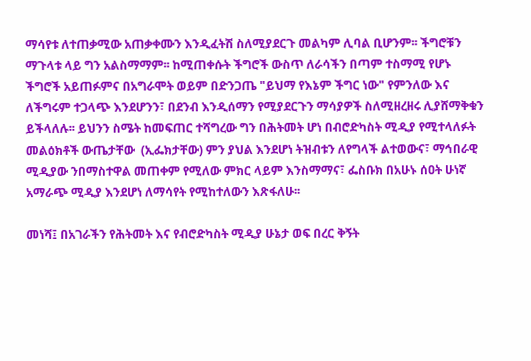ማሳየቱ ለተጠቃሚው አጠቃቀሙን እንዲፈትሽ ስለሚያደርጉ መልካም ሊባል ቢሆንም፡፡ ችግሮቹን ማጉላቱ ላይ ግን አልስማማም፡፡ ከሚጠቀሱት ችግሮች ውስጥ ለራሳችን በጣም ተስማሚ የሆኑ ችግሮች አይጠፉምና በአግራሞት ወይም በድንጋጤ "ይህማ የእኔም ችግር ነው" የምንለው እና ለችግሩም ተጋላጭ እንደሆንን፣ በደንብ እንዲሰማን የሚያደርጉን ማሳያዎች ስለሚዘረዘሩ ሊያሸማቅቁን ይችላለሉ፡፡ ይህንን ስሜት ከመፍጠር ተሻግረው ግን በሕትመት ሆነ በብሮድካስት ሚዲያ የሚተላለፉት መልዕክቶች ውጤታቸው  (ኢፌክታቸው) ምን ያህል እንደሆነ ትዝብቱን ለየግላች ልተወውና፣ ማኅበራዊ ሚዲያው ንበማስተዋል መጠቀም የሚለው ምክር ላይም እንስማማና፣ ፌስቡክ በአሁኑ ሰዐት ሁነኛ አማራጭ ሚዲያ እንደሆነ ለማሳየት የሚከተለውን እጽፋለሁ፡፡

መነሻ፤ በአገራችን የሕትመት እና የብሮድካስት ሚዲያ ሁኔታ ወፍ በረር ቅኝት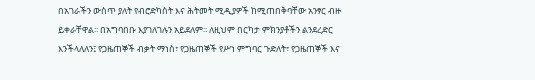በአገራችን ውስጥ ያለት የብሮድካስት እና ሕትመት ሚዲያዎች ከሚጠበቅባቸው አንፃር ብዙ ይቀራቸዋል፡፡ በአግባበቡ እያገለገሉን አይደለም፡፡ ለዚህም በርካታ ምክንያቶችን ልንደረድር እንችላለለን፤ የጋዜጠኞች ብቃት ማነስ፣ የጋዜጠኞች የሥነ ምግባር ጉድለት፣ የጋዜጠኞች እና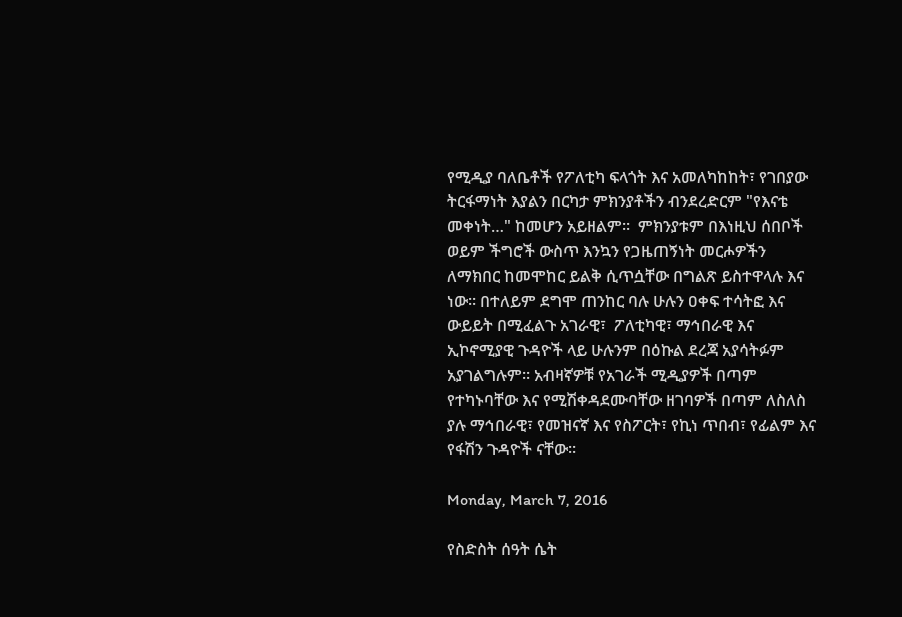የሚዲያ ባለቤቶች የፖለቲካ ፍላጎት እና አመለካከከት፣ የገበያው ትርፋማነት እያልን በርካታ ምክንያቶችን ብንደረድርም "የእናቴ መቀነት…" ከመሆን አይዘልም፡፡  ምክንያቱም በእነዚህ ሰበቦች ወይም ችግሮች ውስጥ እንኳን የጋዜጠኝነት መርሖዎችን ለማክበር ከመሞከር ይልቅ ሲጥሷቸው በግልጽ ይስተዋላሉ እና ነው፡፡ በተለይም ደግሞ ጠንከር ባሉ ሁሉን ዐቀፍ ተሳትፎ እና ውይይት በሚፈልጉ አገራዊ፣  ፖለቲካዊ፣ ማኅበራዊ እና ኢኮኖሚያዊ ጉዳዮች ላይ ሁሉንም በዕኩል ደረጃ አያሳትፉም አያገልግሉም፡፡ አብዛኛዎቹ የአገራች ሚዲያዎች በጣም የተካኑባቸው እና የሚሽቀዳደሙባቸው ዘገባዎች በጣም ለስለስ ያሉ ማኅበራዊ፣ የመዝናኛ እና የስፖርት፣ የኪነ ጥበብ፣ የፊልም እና የፋሽን ጉዳዮች ናቸው፡፡

Monday, March 7, 2016

የስድስት ሰዓት ሴት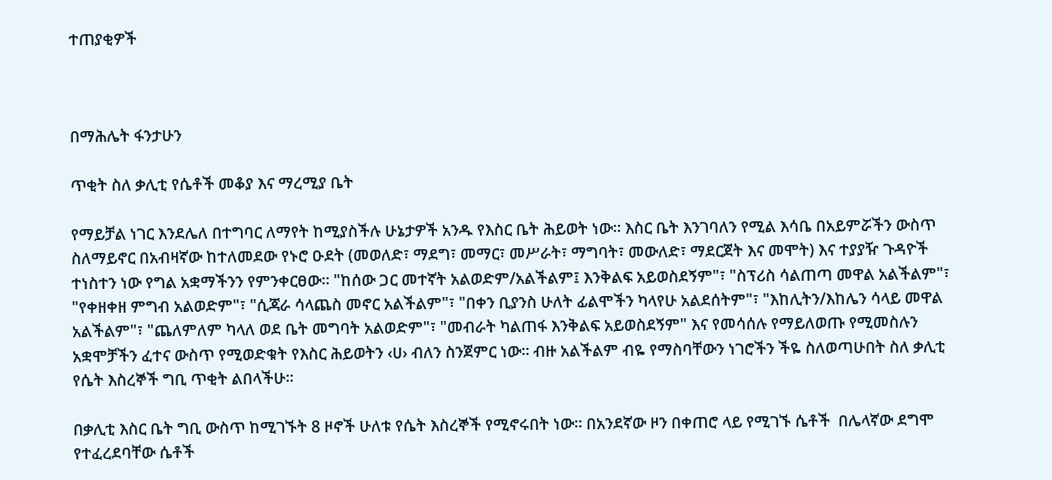ተጠያቂዎች



በማሕሌት ፋንታሁን

ጥቂት ስለ ቃሊቲ የሴቶች መቆያ እና ማረሚያ ቤት

የማይቻል ነገር እንደሌለ በተግባር ለማየት ከሚያስችሉ ሁኔታዎች አንዱ የእስር ቤት ሕይወት ነው። እስር ቤት እንገባለን የሚል እሳቤ በአይምሯችን ውስጥ ስለማይኖር በአብዛኛው ከተለመደው የኑሮ ዑደት (መወለድ፣ ማደግ፣ መማር፣ መሥራት፣ ማግባት፣ መውለድ፣ ማደርጀት እና መሞት) እና ተያያዥ ጉዳዮች ተነስተን ነው የግል አቋማችንን የምንቀርፀው። "ከሰው ጋር መተኛት አልወድም/አልችልም፤ እንቅልፍ አይወስደኝም"፣ "ስፕሪስ ሳልጠጣ መዋል አልችልም"፣ "የቀዘቀዘ ምግብ አልወድም"፣ "ሲጃራ ሳላጨስ መኖር አልችልም"፣ "በቀን ቢያንስ ሁለት ፊልሞችን ካላየሁ አልደሰትም"፣ "እከሊትን/እከሌን ሳላይ መዋል አልችልም"፣ "ጨለምለም ካላለ ወደ ቤት መግባት አልወድም"፣ "መብራት ካልጠፋ እንቅልፍ አይወስደኝም" እና የመሳሰሉ የማይለወጡ የሚመስሉን አቋሞቻችን ፈተና ውስጥ የሚወድቁት የእስር ሕይወትን ‹ሀ› ብለን ስንጀምር ነው። ብዙ አልችልም ብዬ የማስባቸውን ነገሮችን ችዬ ስለወጣሁበት ስለ ቃሊቲ የሴት እስረኞች ግቢ ጥቂት ልበላችሁ።

በቃሊቲ እስር ቤት ግቢ ውስጥ ከሚገኙት 8 ዞኖች ሁለቱ የሴት እስረኞች የሚኖሩበት ነው። በአንደኛው ዞን በቀጠሮ ላይ የሚገኙ ሴቶች  በሌላኛው ደግሞ የተፈረደባቸው ሴቶች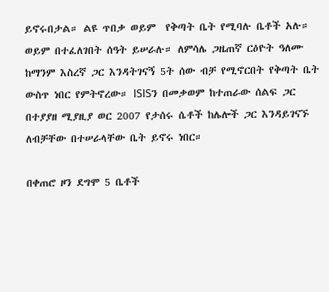ይኖሩበታል። ልዩ ጥበቃ ወይም  የቅጣት ቤት የሚባሉ ቤቶች አሉ። ወይም በተፈለገበት ሰዓት ይሠራሉ። ለምሳሌ ጋዜጠኛ ርዕዮት ዓለሙ ከማንም እስረኛ ጋር እንዳትገናኝ 5ት ሰው ብቻ የሚኖርበት የቅጣት ቤት ውስጥ ነበር የምትኖረው። ISISን በመቃወም ከተጠራው ሰልፍ ጋር በተያያዘ ሚያዚያ ወር 2007 የታሰሩ ሴቶች ከሌሎች ጋር እንዳይገናኙ ለብቻቸው በተሠራላቸው ቤት ይኖሩ ነበር።

በቀጠሮ ዞን ደግሞ 5 ቤቶች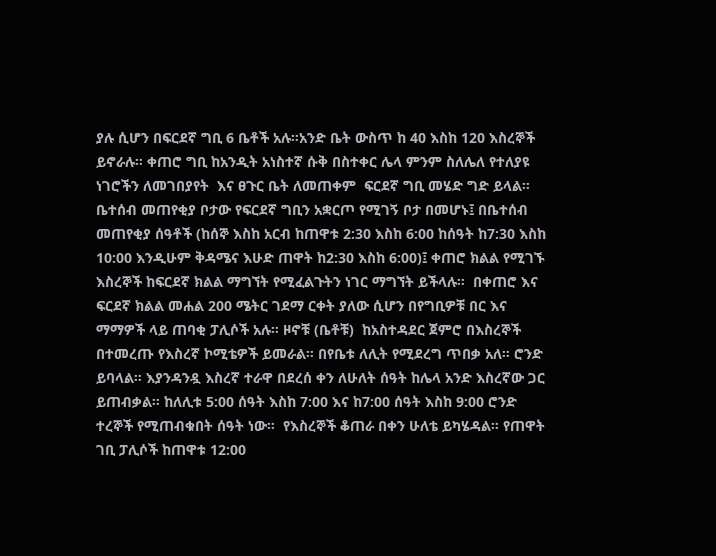ያሉ ሲሆን በፍርደኛ ግቢ 6 ቤቶች አሉ።አንድ ቤት ውስጥ ከ 40 እስከ 120 እስረኞች ይኖራሉ። ቀጠሮ ግቢ ከአንዲት አነስተኛ ሱቅ በስተቀር ሌላ ምንም ስለሌለ የተለያዩ ነገሮችን ለመገበያየት  እና ፀጉር ቤት ለመጠቀም  ፍርደኛ ግቢ መሄድ ግድ ይላል። ቤተሰብ መጠየቂያ ቦታው የፍርደኛ ግቢን አቋርጦ የሚገኝ ቦታ በመሆኑ፤ በቤተሰብ መጠየቂያ ሰዓቶች (ከሰኞ እስከ አርብ ከጠዋቱ 2:30 እስከ 6:00 ከሰዓት ከ7:30 እስከ 10:00 እንዲሁም ቅዳሜና እሁድ ጠዋት ከ2:30 እስከ 6:00)፤ ቀጠሮ ክልል የሚገኙ እስረኞች ከፍርደኛ ክልል ማግኘት የሚፈልጉትን ነገር ማግኘት ይችላሉ።  በቀጠሮ እና ፍርደኛ ክልል መሐል 200 ሜትር ገደማ ርቀት ያለው ሲሆን በየግቢዎቹ በር እና ማማዎች ላይ ጠባቂ ፓሊሶች አሉ። ዞኖቹ (ቤቶቹ)  ከአስተዳደር ጀምሮ በእስረኞች በተመረጡ የእስረኛ ኮሚቴዎች ይመራል። በየቤቱ ለሊት የሚደረግ ጥበቃ አለ። ሮንድ ይባላል። እያንዳንዷ እስረኛ ተራዋ በደረሰ ቀን ለሁለት ሰዓት ከሌላ አንድ እስረኛው ጋር ይጠብቃል። ከለሊቱ 5:00 ሰዓት እስከ 7:00 እና ከ7:00 ሰዓት እስከ 9:00 ሮንድ ተረኞች የሚጠብቁበት ሰዓት ነው።  የእስረኞች ቆጠራ በቀን ሁለቴ ይካሄዳል። የጠዋት ገቢ ፓሊሶች ከጠዋቱ 12:00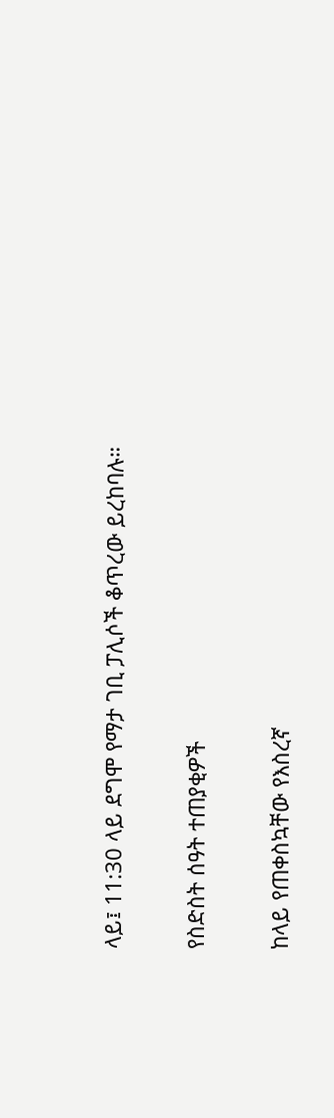ላይ፤ 11:30 ላይ ደግሞ የማታ ገቢ ፓሊሶች ቆጥረው ይረከባሉ።

የስድስት ሰዓት ተጠያቂዎች

ከላይ የጠቀስኳቸው የእስረኛ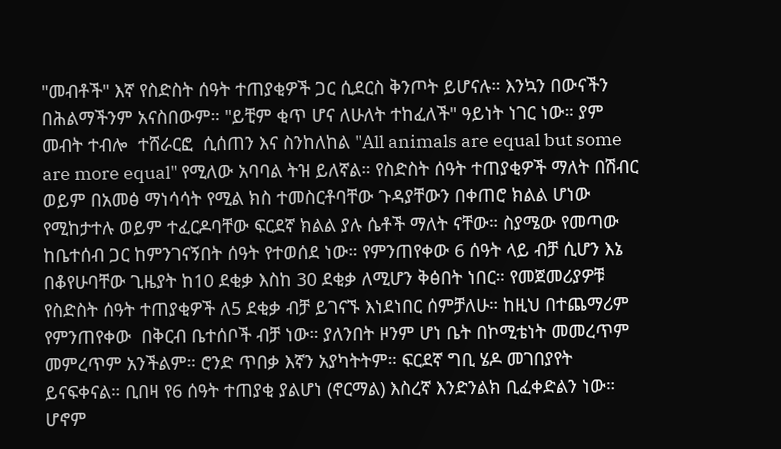"መብቶች" እኛ የስድስት ሰዓት ተጠያቂዎች ጋር ሲደርስ ቅንጦት ይሆናሉ። እንኳን በውናችን በሕልማችንም አናስበውም። "ይቺም ቂጥ ሆና ለሁለት ተከፈለች" ዓይነት ነገር ነው። ያም መብት ተብሎ  ተሸራርፎ  ሲሰጠን እና ስንከለከል "All animals are equal but some are more equal" የሚለው አባባል ትዝ ይለኛል። የስድስት ሰዓት ተጠያቂዎች ማለት በሽብር ወይም በአመፅ ማነሳሳት የሚል ክስ ተመስርቶባቸው ጉዳያቸውን በቀጠሮ ክልል ሆነው የሚከታተሉ ወይም ተፈርዶባቸው ፍርደኛ ክልል ያሉ ሴቶች ማለት ናቸው። ስያሜው የመጣው ከቤተሰብ ጋር ከምንገናኝበት ሰዓት የተወሰደ ነው። የምንጠየቀው 6 ሰዓት ላይ ብቻ ሲሆን እኔ በቆየሁባቸው ጊዜያት ከ10 ደቂቃ እስከ 30 ደቂቃ ለሚሆን ቅፅበት ነበር። የመጀመሪያዎቹ የስድስት ሰዓት ተጠያቂዎች ለ5 ደቂቃ ብቻ ይገናኙ እነደነበር ሰምቻለሁ። ከዚህ በተጨማሪም የምንጠየቀው  በቅርብ ቤተሰቦች ብቻ ነው። ያለንበት ዞንም ሆነ ቤት በኮሚቴነት መመረጥም መምረጥም አንችልም። ሮንድ ጥበቃ እኛን አያካትትም። ፍርደኛ ግቢ ሄዶ መገበያየት ይናፍቀናል። ቢበዛ የ6 ሰዓት ተጠያቂ ያልሆነ (ኖርማል) እስረኛ እንድንልክ ቢፈቀድልን ነው። ሆኖም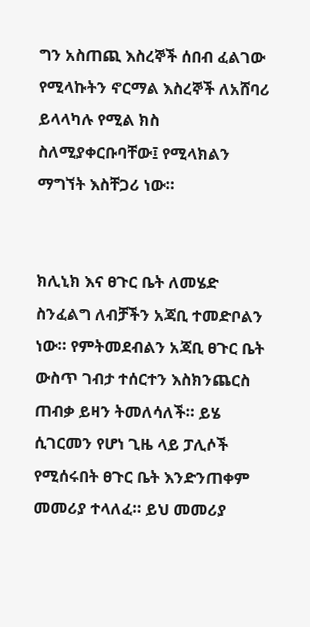ግን አስጠጪ እስረኞች ሰበብ ፈልገው የሚላኩትን ኖርማል እስረኞች ለአሸባሪ ይላላካሉ የሚል ክስ ስለሚያቀርቡባቸው፤ የሚላክልን ማግኘት እስቸጋሪ ነው።


ክሊኒክ እና ፀጉር ቤት ለመሄድ ስንፈልግ ለብቻችን አጃቢ ተመድቦልን ነው። የምትመደብልን አጃቢ ፀጉር ቤት ውስጥ ገብታ ተሰርተን እስክንጨርስ ጠብቃ ይዛን ትመለሳለች። ይሄ ሲገርመን የሆነ ጊዜ ላይ ፓሊሶች የሚሰሩበት ፀጉር ቤት እንድንጠቀም መመሪያ ተላለፈ። ይህ መመሪያ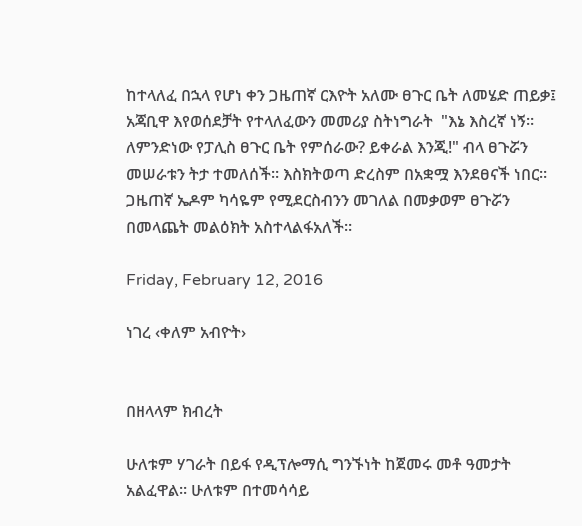ከተላለፈ በኋላ የሆነ ቀን ጋዜጠኛ ርእዮት አለሙ ፀጉር ቤት ለመሄድ ጠይቃ፤ አጃቢዋ እየወሰደቻት የተላለፈውን መመሪያ ስትነግራት  "እኔ እስረኛ ነኝ። ለምንድነው የፓሊስ ፀጉር ቤት የምሰራው? ይቀራል እንጂ!" ብላ ፀጉሯን መሠራቱን ትታ ተመለሰች። እስክትወጣ ድረስም በአቋሟ እንደፀናች ነበር። ጋዜጠኛ ኤዶም ካሳዬም የሚደርስብንን መገለል በመቃወም ፀጉሯን በመላጨት መልዕክት አስተላልፋአለች።

Friday, February 12, 2016

ነገረ ‹ቀለም አብዮት›


በዘላላም ክብረት

ሁለቱም ሃገራት በይፋ የዲፕሎማሲ ግንኙነት ከጀመሩ መቶ ዓመታት አልፈዋል፡፡ ሁለቱም በተመሳሳይ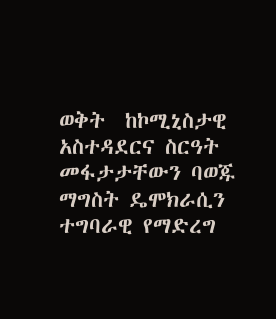ወቅት  ከኮሚኒስታዊ አስተዳደርና ስርዓት መፋታታቸውን ባወጁ ማግስት ዴሞክራሲን ተግባራዊ የማድረግ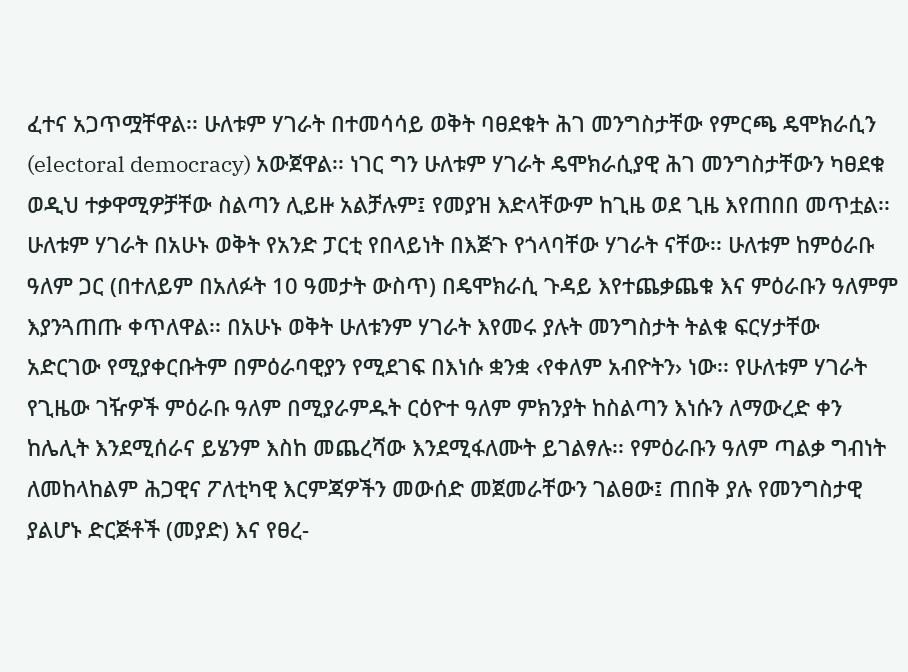ፈተና አጋጥሟቸዋል፡፡ ሁለቱም ሃገራት በተመሳሳይ ወቅት ባፀደቁት ሕገ መንግስታቸው የምርጫ ዴሞክራሲን (electoral democracy) አውጀዋል፡፡ ነገር ግን ሁለቱም ሃገራት ዴሞክራሲያዊ ሕገ መንግስታቸውን ካፀደቁ ወዲህ ተቃዋሚዎቻቸው ስልጣን ሊይዙ አልቻሉም፤ የመያዝ እድላቸውም ከጊዜ ወደ ጊዜ እየጠበበ መጥቷል፡፡ ሁለቱም ሃገራት በአሁኑ ወቅት የአንድ ፓርቲ የበላይነት በእጅጉ የጎላባቸው ሃገራት ናቸው፡፡ ሁለቱም ከምዕራቡ ዓለም ጋር (በተለይም በአለፉት 10 ዓመታት ውስጥ) በዴሞክራሲ ጉዳይ እየተጨቃጨቁ እና ምዕራቡን ዓለምም እያንጓጠጡ ቀጥለዋል፡፡ በአሁኑ ወቅት ሁለቱንም ሃገራት እየመሩ ያሉት መንግስታት ትልቁ ፍርሃታቸው አድርገው የሚያቀርቡትም በምዕራባዊያን የሚደገፍ በእነሱ ቋንቋ ‹የቀለም አብዮትን› ነው፡፡ የሁለቱም ሃገራት የጊዜው ገዥዎች ምዕራቡ ዓለም በሚያራምዱት ርዕዮተ ዓለም ምክንያት ከስልጣን እነሱን ለማውረድ ቀን ከሌሊት እንደሚሰራና ይሄንም እስከ መጨረሻው እንደሚፋለሙት ይገልፃሉ፡፡ የምዕራቡን ዓለም ጣልቃ ግብነት ለመከላከልም ሕጋዊና ፖለቲካዊ እርምጃዎችን መውሰድ መጀመራቸውን ገልፀው፤ ጠበቅ ያሉ የመንግስታዊ ያልሆኑ ድርጅቶች (መያድ) እና የፀረ-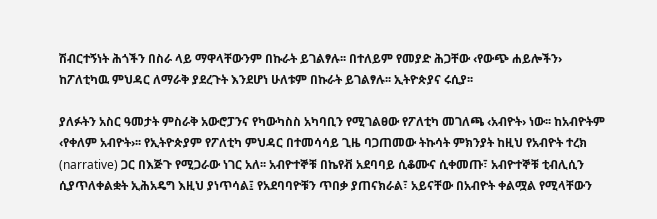ሽብርተኝነት ሕጎችን በስራ ላይ ማዋላቸውንም በኩራት ይገልፃሉ፡፡ በተለይም የመያድ ሕጋቸው ‹የውጭ ሐይሎችን› ከፖለቲካዉ ምህዳር ለማራቅ ያደረጉት እንደሆነ ሁለቱም በኩራት ይገልፃሉ፡፡ ኢትዮጵያና ሩሲያ፡፡

ያለፉትን አስር ዓመታት ምስራቅ አውሮፓንና የካውካስስ አካባቢን የሚገልፀው የፖለቲካ መገለጫ ‹አብዮት› ነው፡፡ ከአብዮትም ‹የቀለም አብዮት›፡፡ የኢትዮጵያም የፖለቲካ ምህዳር በተመሳሳይ ጊዜ ባጋጠመው ትኩሳት ምክንያት ከዚህ የአብዮት ተረክ (narrative) ጋር በእጅጉ የሚጋራው ነገር አለ፡፡ አብዮተኞቹ በኬየቭ አደባባይ ሲቆሙና ሲቀመጡ፣ አብዮተኞቹ ቲብሊሲን ሲያጥለቀልቋት ኢሕአዴግ እዚህ ያነጥሳል፤ የአደባባዮቹን ጥበቃ ያጠናክራል፣ አይናቸው በአብዮት ቀልሟል የሚላቸውን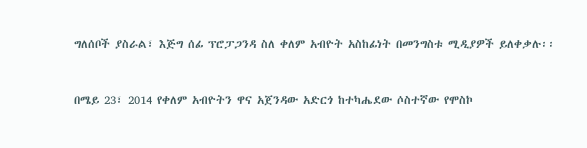ግለሰቦች ያስራል፣ እጅግ ሰፊ ፕሮፓጋንዳ ስለ ቀለም አብዮት አስከፊነት በመንግስቱ ሚዲያዎች ይለቀቃሉ፡፡



በሜይ 23፣ 2014 የቀለም አብዮትን ዋና አጀንዳው አድርጎ ከተካሔደው ሶስተኛው የሞስኮ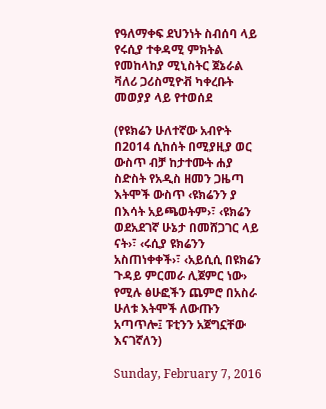የዓለማቀፍ ደህንነት ስብሰባ ላይ የሩሲያ ተቀዳሚ ምክትል የመከላከያ ሚኒስትር ጀኔራል ቫለሪ ጋሪስሚዮቭ ካቀረቡት መወያያ ላይ የተወሰደ

(የዩክሬን ሁለተኛው አብዮት በ2014 ሲከሰት በሚያዚያ ወር ውስጥ ብቻ ከታተሙት ሐያ ስድስት የአዲስ ዘመን ጋዜጣ እትሞች ውስጥ ‹ዩክሬንን ያ በእሳት አይጫወትም›፣ ‹ዩክሬን ወደአደገኛ ሁኔታ በመሸጋገር ላይ ናት›፣ ‹ሩሲያ ዩክሬንን አስጠነቀቀች›፣ ‹አይሲሲ በዩክሬን ጉዳይ ምርመራ ሊጀምር ነው› የሚሉ ፅሁፎችን ጨምሮ በአስራ ሁለቱ እትሞች ለውጡን አጣጥሎ፤ ፑቲንን አጀግኗቸው እናገኛለን)

Sunday, February 7, 2016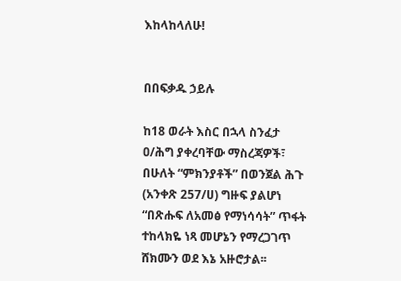እከላከላለሁ!


በበፍቃዱ ኃይሉ

ከ18 ወራት እስር በኋላ ስንፈታ ዐ/ሕግ ያቀረባቸው ማስረጃዎች፣ በሁለት “ምክንያቶች” በወንጀል ሕጉ (አንቀጽ 257/ሀ) ግዙፍ ያልሆነ “በጽሑፍ ለአመፅ የማነሳሳት” ጥፋት ተከላክዬ ነጻ መሆኔን የማረጋገጥ ሸክሙን ወደ እኔ አዙሮታል፡፡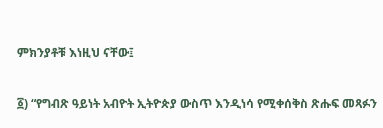ምክንያቶቹ እነዚህ ናቸው፤

፩) “የግብጽ ዓይነት አብዮት ኢትዮጵያ ውስጥ እንዲነሳ የሚቀሰቅስ ጽሑፍ መጻፉን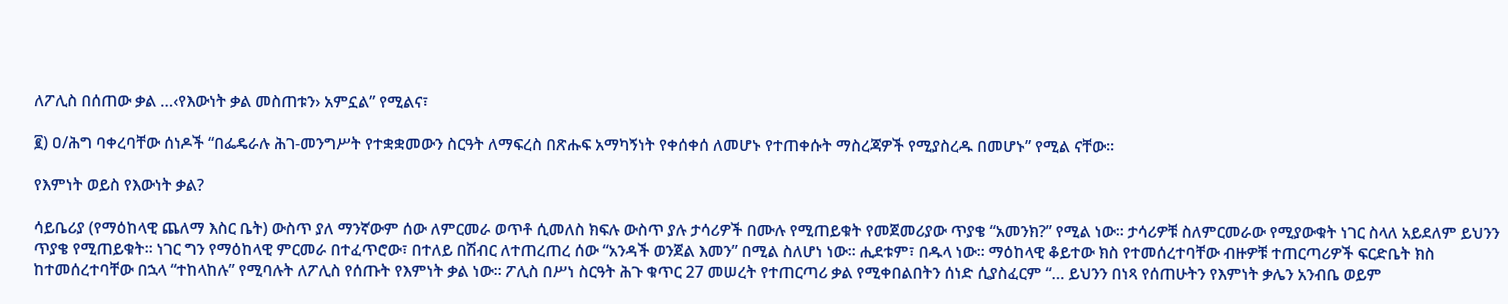ለፖሊስ በሰጠው ቃል …‹የእውነት ቃል መስጠቱን› አምኗል” የሚልና፣

፪) ዐ/ሕግ ባቀረባቸው ሰነዶች “በፌዴራሉ ሕገ-መንግሥት የተቋቋመውን ስርዓት ለማፍረስ በጽሑፍ አማካኝነት የቀሰቀሰ ለመሆኑ የተጠቀሱት ማስረጃዎች የሚያስረዱ በመሆኑ” የሚል ናቸው፡፡

የእምነት ወይስ የእውነት ቃል?

ሳይቤሪያ (የማዕከላዊ ጨለማ እስር ቤት) ውስጥ ያለ ማንኛውም ሰው ለምርመራ ወጥቶ ሲመለስ ክፍሉ ውስጥ ያሉ ታሳሪዎች በሙሉ የሚጠይቁት የመጀመሪያው ጥያቄ “አመንክ?” የሚል ነው፡፡ ታሳሪዎቹ ስለምርመራው የሚያውቁት ነገር ስላለ አይደለም ይህንን ጥያቄ የሚጠይቁት፡፡ ነገር ግን የማዕከላዊ ምርመራ በተፈጥሮው፣ በተለይ በሽብር ለተጠረጠረ ሰው “አንዳች ወንጀል እመን” በሚል ስለሆነ ነው፡፡ ሒደቱም፣ በዱላ ነው፡፡ ማዕከላዊ ቆይተው ክስ የተመሰረተባቸው ብዙዎቹ ተጠርጣሪዎች ፍርድቤት ክስ ከተመሰረተባቸው በኋላ “ተከላከሉ” የሚባሉት ለፖሊስ የሰጡት የእምነት ቃል ነው፡፡ ፖሊስ በሥነ ስርዓት ሕጉ ቁጥር 27 መሠረት የተጠርጣሪ ቃል የሚቀበልበትን ሰነድ ሲያስፈርም “… ይህንን በነጻ የሰጠሁትን የእምነት ቃሌን አንብቤ ወይም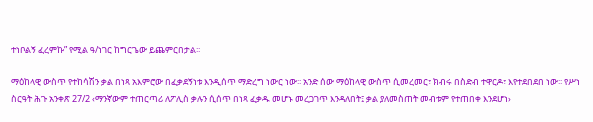ተነቦልኝ ፈረምኩ” የሚል ዓ/ነገር ከግርጌው ይጨምርበታል፡፡

ማዕከላዊ ውስጥ የተከሳሽን ቃል በነጻ አእምሮው በፈቃደኝነቱ እንዲሰጥ ማድረግ ነውር ነው፡፡ አንድ ሰው ማዕከላዊ ውስጥ ሲመረመር፣ ክብሩ በስድብ ተዋርዶ፣ እየተደበደበ ነው፡፡ የሥነ ስርዓት ሕጉ አንቀጽ 27/2 ‹ማንኛውም ተጠርጣሪ ለፖሊስ ቃሉን ሲሰጥ በነጻ ፈቃዱ መሆኑ መረጋገጥ እንዳለበት፤ ቃል ያለመስጠት መብቱም የተጠበቀ እንደሆነ›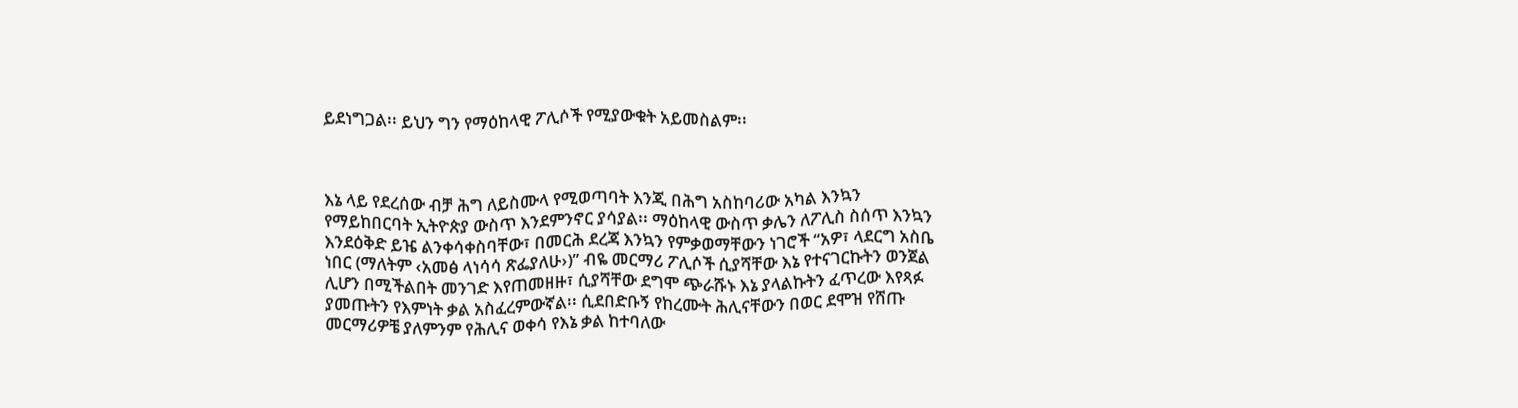ይደነግጋል፡፡ ይህን ግን የማዕከላዊ ፖሊሶች የሚያውቁት አይመስልም፡፡



እኔ ላይ የደረሰው ብቻ ሕግ ለይስሙላ የሚወጣባት እንጂ በሕግ አስከባሪው አካል እንኳን የማይከበርባት ኢትዮጵያ ውስጥ እንደምንኖር ያሳያል፡፡ ማዕከላዊ ውስጥ ቃሌን ለፖሊስ ስሰጥ እንኳን እንደዕቅድ ይዤ ልንቀሳቀስባቸው፣ በመርሕ ደረጃ እንኳን የምቃወማቸውን ነገሮች “አዎ፣ ላደርግ አስቤ ነበር (ማለትም ‹አመፅ ላነሳሳ ጽፌያለሁ›)” ብዬ መርማሪ ፖሊሶች ሲያሻቸው እኔ የተናገርኩትን ወንጀል ሊሆን በሚችልበት መንገድ እየጠመዘዙ፣ ሲያሻቸው ደግሞ ጭራሹኑ እኔ ያላልኩትን ፈጥረው እየጻፉ ያመጡትን የእምነት ቃል አስፈረምውኛል፡፡ ሲደበድቡኝ የከረሙት ሕሊናቸውን በወር ደሞዝ የሸጡ መርማሪዎቼ ያለምንም የሕሊና ወቀሳ የእኔ ቃል ከተባለው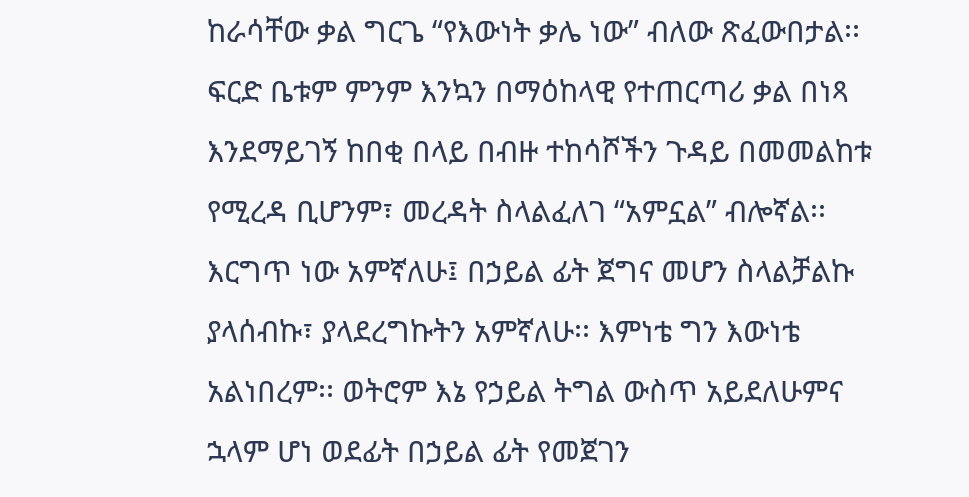ከራሳቸው ቃል ግርጌ “የእውነት ቃሌ ነው” ብለው ጽፈውበታል፡፡ ፍርድ ቤቱም ምንም እንኳን በማዕከላዊ የተጠርጣሪ ቃል በነጻ እንደማይገኝ ከበቂ በላይ በብዙ ተከሳሾችን ጉዳይ በመመልከቱ የሚረዳ ቢሆንም፣ መረዳት ስላልፈለገ “አምኗል” ብሎኛል፡፡ እርግጥ ነው አምኛለሁ፤ በኃይል ፊት ጀግና መሆን ስላልቻልኩ ያላሰብኩ፣ ያላደረግኩትን አምኛለሁ፡፡ እምነቴ ግን እውነቴ አልነበረም፡፡ ወትሮም እኔ የኃይል ትግል ውስጥ አይደለሁምና ኋላም ሆነ ወደፊት በኃይል ፊት የመጀገን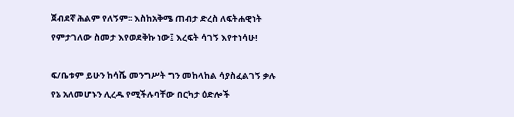ጀብደኛ ሕልም የለኝም፡፡ እስከአቅሜ ጠብታ ድረስ ለፍትሐዊነት የምታገለው ስመታ እየወደቅኩ ነው፤ እረፍት ሳገኝ እየተነሳሁ!

ፍ/ቤቱም ይሁን ከሳሼ መንግሥት ግን መከላከል ሳያስፈልገኝ ቃሉ የኔ አለመሆኑን ሊረዱ የሚችሉባቸው በርካታ ዕድሎች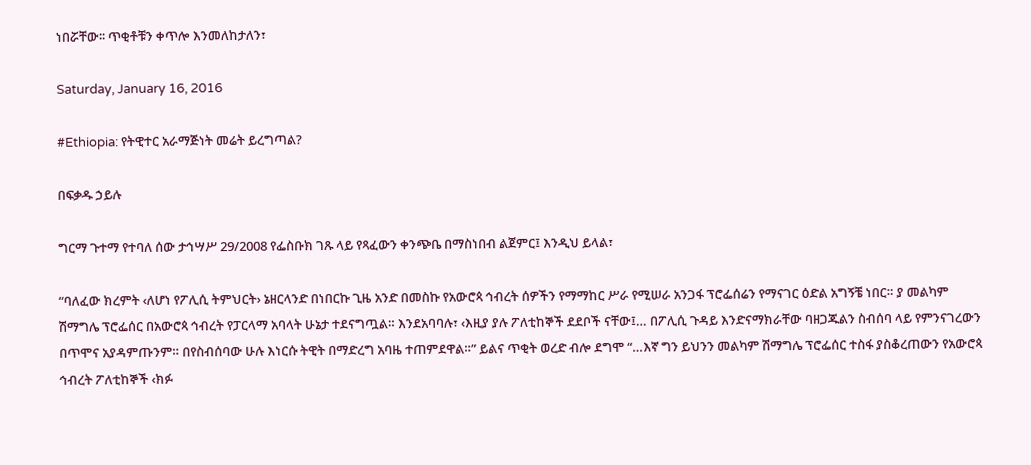ነበሯቸው፡፡ ጥቂቶቹን ቀጥሎ እንመለከታለን፣

Saturday, January 16, 2016

#Ethiopia: የትዊተር አራማጅነት መሬት ይረግጣል?

በፍቃዱ ኃይሉ

ግርማ ጉተማ የተባለ ሰው ታኅሣሥ 29/2008 የፌስቡክ ገጹ ላይ የጻፈውን ቀንጭቤ በማስነበብ ልጀምር፤ እንዲህ ይላል፣

“ባለፈው ክረምት ‹ለሆነ የፖሊሲ ትምህርት› ኔዘርላንድ በነበርኩ ጊዜ አንድ በመስኩ የአውሮጳ ኅብረት ሰዎችን የማማከር ሥራ የሚሠራ አንጋፋ ፕሮፌሰሬን የማናገር ዕድል አግኝቼ ነበር። ያ መልካም ሽማግሌ ፕሮፌሰር በአውሮጳ ኅብረት የፓርላማ አባላት ሁኔታ ተደናግጧል። እንደአባባሉ፣ ‹እዚያ ያሉ ፖለቲከኞች ደደቦች ናቸው፤… በፖሊሲ ጉዳይ እንድናማክራቸው ባዘጋጁልን ስብሰባ ላይ የምንናገረውን በጥሞና አያዳምጡንም። በየስብሰባው ሁሉ እነርሱ ትዊት በማድረግ አባዜ ተጠምደዋል።” ይልና ጥቂት ወረድ ብሎ ደግሞ “…እኛ ግን ይህንን መልካም ሽማግሌ ፕሮፌሰር ተስፋ ያስቆረጠውን የአውሮጳ ኅብረት ፖለቲከኞች ‹ክፉ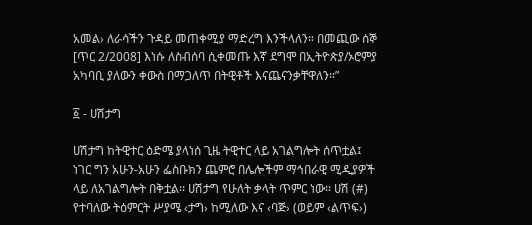አመል› ለራሳችን ጉዳይ መጠቀሚያ ማድረግ እንችላለን። በመጪው ሰኞ [ጥር 2/2008] እነሱ ለስብሰባ ሲቀመጡ እኛ ደግሞ በኢትዮጵያ/ኦሮምያ አካባቢ ያለውን ቀውስ በማጋለጥ በትዊቶች እናጨናንቃቸዋለን።”

፩ - ሀሽታግ

ሀሽታግ ከትዊተር ዕድሜ ያላነሰ ጊዜ ትዊተር ላይ አገልግሎት ሰጥቷል፤ ነገር ግን አሁን-አሁን ፌስቡክን ጨምሮ በሌሎችም ማኅበራዊ ሚዲያዎች ላይ ለአገልግሎት በቅቷል፡፡ ሀሽታግ የሁለት ቃላት ጥምር ነው። ሀሽ (#) የተባለው ትዕምርት ሥያሜ ‹ታግ› ከሚለው እና ‹ባጅ› (ወይም ‹ልጥፍ›)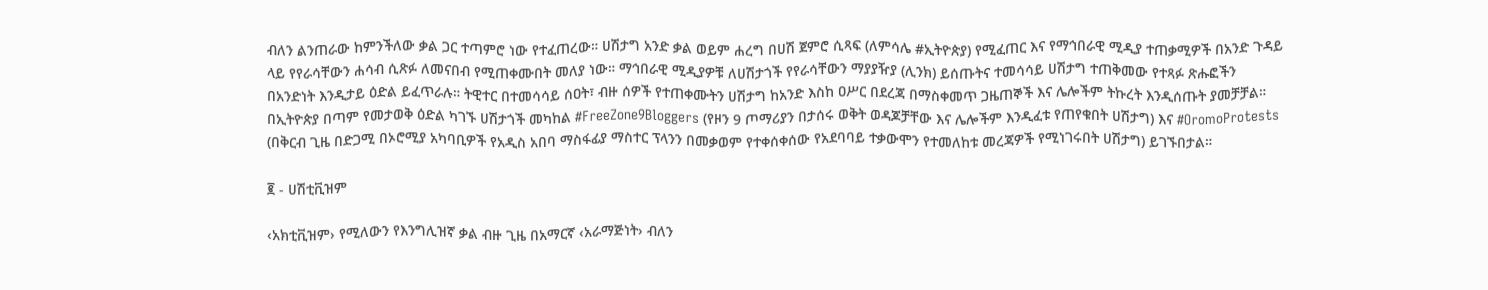ብለን ልንጠራው ከምንችለው ቃል ጋር ተጣምሮ ነው የተፈጠረው። ሀሽታግ አንድ ቃል ወይም ሐረግ በሀሽ ጀምሮ ሲጻፍ (ለምሳሌ #ኢትዮጵያ) የሚፈጠር እና የማኅበራዊ ሚዲያ ተጠቃሚዎች በአንድ ጉዳይ ላይ የየራሳቸውን ሐሳብ ሲጽፉ ለመናበብ የሚጠቀሙበት መለያ ነው። ማኅበራዊ ሚዲያዎቹ ለሀሽታጎች የየራሳቸውን ማያያዥያ (ሊንክ) ይሰጡትና ተመሳሳይ ሀሽታግ ተጠቅመው የተጻፉ ጽሑፎችን በአንድነት እንዲታይ ዕድል ይፈጥራሉ። ትዊተር በተመሳሳይ ሰዐት፣ ብዙ ሰዎች የተጠቀሙትን ሀሽታግ ከአንድ እስከ ዐሥር በደረጃ በማስቀመጥ ጋዜጠኞች እና ሌሎችም ትኩረት እንዲሰጡት ያመቻቻል። በኢትዮጵያ በጣም የመታወቅ ዕድል ካገኙ ሀሽታጎች መካከል #FreeZone9Bloggers (የዞን 9 ጦማሪያን በታሰሩ ወቅት ወዳጆቻቸው እና ሌሎችም እንዲፈቱ የጠየቁበት ሀሽታግ) እና #OromoProtests (በቅርብ ጊዜ በድጋሚ በኦሮሚያ አካባቢዎች የአዲስ አበባ ማስፋፊያ ማስተር ፕላንን በመቃወም የተቀሰቀሰው የአደባባይ ተቃውሞን የተመለከቱ መረጃዎች የሚነገሩበት ሀሽታግ) ይገኙበታል።

፪ - ሀሽቲቪዝም

‹አክቲቪዝም› የሚለውን የእንግሊዝኛ ቃል ብዙ ጊዜ በአማርኛ ‹አራማጅነት› ብለን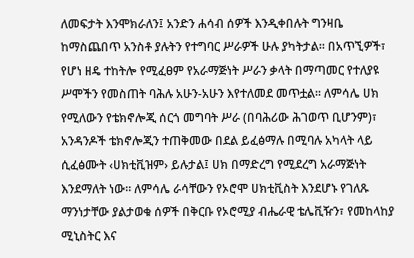ለመፍታት እንሞክራለን፤ አንድን ሐሳብ ሰዎች እንዲቀበሉት ግንዛቤ ከማስጨበጥ አንስቶ ያሉትን የተግባር ሥራዎች ሁሉ ያካትታል። በአጥኚዎች፣ የሆነ ዘዴ ተከትሎ የሚፈፀም የአራማጅነት ሥራን ቃላት በማጣመር የተለያዩ ሥሞችን የመስጠት ባሕሉ አሁን-አሁን እየተለመደ መጥቷል። ለምሳሌ ሀክ የሚለውን የቴክኖሎጂ ሰርጎ መግባት ሥራ (በባሕሪው ሕገወጥ ቢሆንም)፣ አንዳንዶች ቴክኖሎጂን ተጠቅመው በደል ይፈፅማሉ በሚባሉ አካላት ላይ ሲፈፅሙት ‹ሀክቲቪዝም› ይሉታል፤ ሀክ በማድረግ የሚደረግ አራማጅነት እንደማለት ነው። ለምሳሌ ራሳቸውን የኦሮሞ ሀክቲቪስት እንደሆኑ የገለጹ ማንነታቸው ያልታወቁ ሰዎች በቅርቡ የኦሮሚያ ብሔራዊ ቴሌቪዥን፣ የመከላከያ ሚኒስትር እና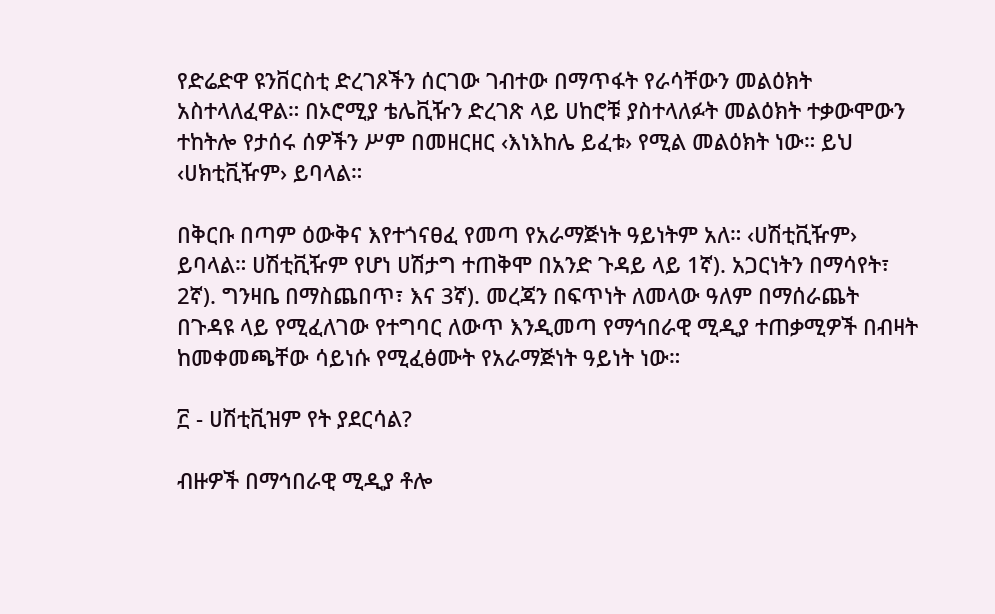የድሬድዋ ዩንቨርስቲ ድረገጾችን ሰርገው ገብተው በማጥፋት የራሳቸውን መልዕክት አስተላለፈዋል። በኦሮሚያ ቴሌቪዥን ድረገጽ ላይ ሀከሮቹ ያስተላለፉት መልዕክት ተቃውሞውን ተከትሎ የታሰሩ ሰዎችን ሥም በመዘርዘር ‹እነእከሌ ይፈቱ› የሚል መልዕክት ነው። ይህ ‹ሀክቲቪዥም› ይባላል።

በቅርቡ በጣም ዕውቅና እየተጎናፀፈ የመጣ የአራማጅነት ዓይነትም አለ። ‹ሀሽቲቪዥም› ይባላል። ሀሽቲቪዥም የሆነ ሀሽታግ ተጠቅሞ በአንድ ጉዳይ ላይ 1ኛ). አጋርነትን በማሳየት፣ 2ኛ). ግንዛቤ በማስጨበጥ፣ እና 3ኛ). መረጃን በፍጥነት ለመላው ዓለም በማሰራጨት በጉዳዩ ላይ የሚፈለገው የተግባር ለውጥ እንዲመጣ የማኅበራዊ ሚዲያ ተጠቃሚዎች በብዛት ከመቀመጫቸው ሳይነሱ የሚፈፅሙት የአራማጅነት ዓይነት ነው።

፫ - ሀሽቲቪዝም የት ያደርሳል?

ብዙዎች በማኅበራዊ ሚዲያ ቶሎ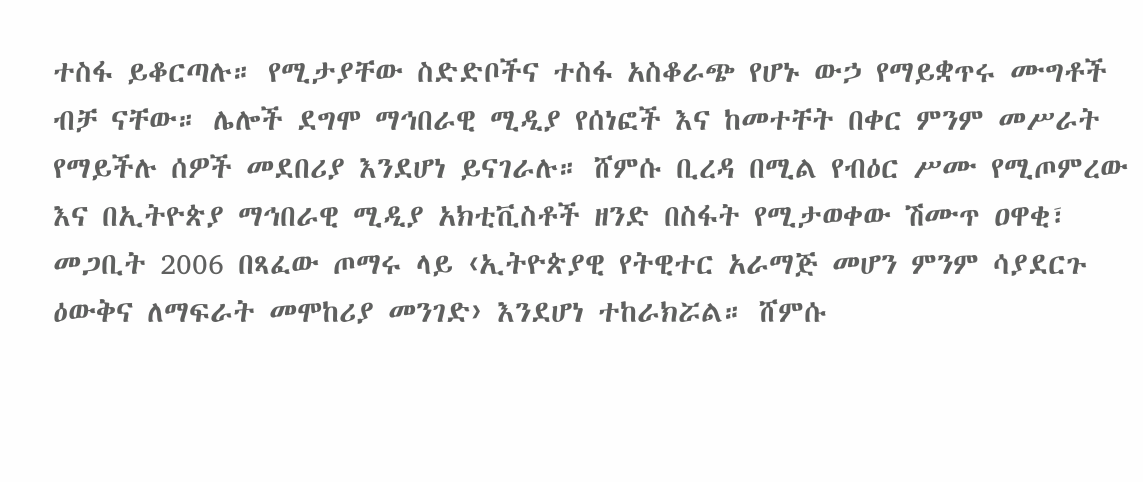ተስፋ ይቆርጣሉ። የሚታያቸው ስድድቦችና ተስፋ አስቆራጭ የሆኑ ውኃ የማይቋጥሩ ሙግቶች ብቻ ናቸው። ሌሎች ደግሞ ማኅበራዊ ሚዲያ የሰነፎች እና ከመተቸት በቀር ምንም መሥራት የማይችሉ ሰዎች መደበሪያ እንደሆነ ይናገራሉ። ሸምሱ ቢረዳ በሚል የብዕር ሥሙ የሚጦምረው እና በኢትዮጵያ ማኅበራዊ ሚዲያ አክቲቪስቶች ዘንድ በስፋት የሚታወቀው ሽሙጥ ዐዋቂ፣ መጋቢት 2006 በጻፈው ጦማሩ ላይ ‹ኢትዮጵያዊ የትዊተር አራማጅ መሆን ምንም ሳያደርጉ ዕውቅና ለማፍራት መሞከሪያ መንገድ› እንደሆነ ተከራክሯል። ሸምሱ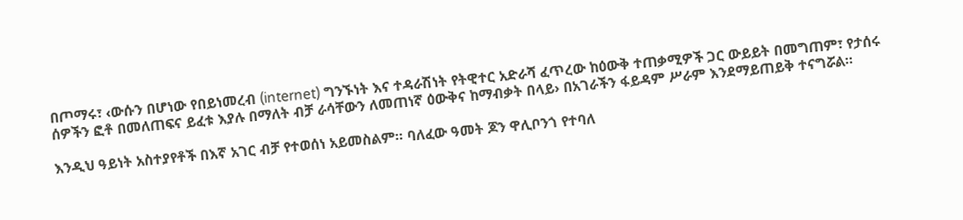በጦማሩ፣ ‹ውሱን በሆነው የበይነመረብ (internet) ግንኙነት እና ተዳራሽነት የትዊተር አድራሻ ፈጥረው ከዕውቅ ተጠቃሚዎች ጋር ውይይት በመግጠም፣ የታሰሩ ሰዎችን ፎቶ በመለጠፍና ይፈቱ እያሉ በማለት ብቻ ራሳቸውን ለመጠነኛ ዕውቅና ከማብቃት በላይ› በአገራችን ፋይዳም ሥራም እንደማይጠይቅ ተናግሯል።

እንዲህ ዓይነት አስተያየቶች በእኛ አገር ብቻ የተወሰነ አይመስልም። ባለፈው ዓመት ጆን ዋሊቦንጎ የተባለ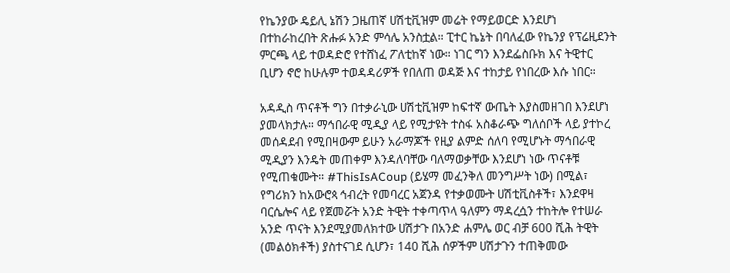የኬንያው ዴይሊ ኔሽን ጋዜጠኛ ሀሽቲቪዝም መሬት የማይወርድ እንደሆነ በተከራከረበት ጽሑፉ አንድ ምሳሌ አንስቷል። ፒተር ኬኔት በባለፈው የኬንያ የፕሬዚደንት ምርጫ ላይ ተወዳድሮ የተሸነፈ ፖለቲከኛ ነው። ነገር ግን እንደፌስቡክ እና ትዊተር ቢሆን ኖሮ ከሁሉም ተወዳዳሪዎች የበለጠ ወዳጅ እና ተከታይ የነበረው እሱ ነበር።

አዳዲስ ጥናቶች ግን በተቃራኒው ሀሽቲቪዝም ከፍተኛ ውጤት እያስመዘገበ እንደሆነ ያመላክታሉ። ማኅበራዊ ሚዲያ ላይ የሚታዩት ተስፋ አስቆራጭ ግለሰቦች ላይ ያተኮረ መሰዳደብ የሚበዛውም ይሁን አራማጆች የዚያ ልምድ ሰለባ የሚሆኑት ማኅበራዊ ሚዲያን እንዴት መጠቀም እንዳለባቸው ባለማወቃቸው እንደሆነ ነው ጥናቶቹ የሚጠቁሙት። #ThisIsACoup (ይሄማ መፈንቅለ መንግሥት ነው) በሚል፣ የግሪክን ከአውሮጳ ኅብረት የመባረር አጀንዳ የተቃወሙት ሀሽቲቪስቶች፣ እንደዋዛ ባርሴሎና ላይ የጀመሯት አንድ ትዊት ተቀጣጥላ ዓለምን ማዳረሷን ተከትሎ የተሠራ አንድ ጥናት እንደሚያመለክተው ሀሽታጉ በአንድ ሐምሌ ወር ብቻ 600 ሺሕ ትዊት (መልዕክቶች) ያስተናገደ ሲሆን፣ 140 ሺሕ ሰዎችም ሀሽታጉን ተጠቅመው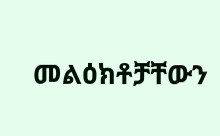መልዕክቶቻቸውን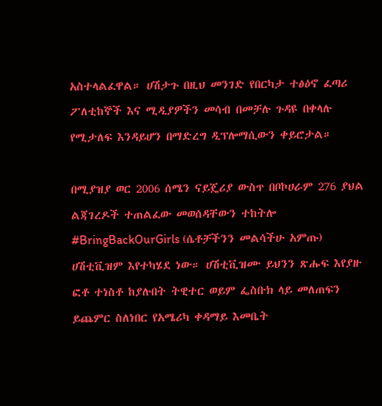አስተላልፈዋል። ሀሽታጉ በዚህ መንገድ የበርካታ ተፅዕኖ ፈጣሪ ፖለቲከኞች እና ሚዲያዎችን መሳብ በመቻሉ ጉዳዩ በቀላሉ የሚታለፍ እንዳይሆን በማድረግ ዲፕሎማሲውን ቀይሮታል።

በሚያዝያ ወር 2006 ሰሜን ናይጄሪያ ውስጥ በቦኮሀራም 276 ያህል ልጃገረዶች ተጠልፈው መወሰዳቸውን ተከትሎ #BringBackOurGirls (ሴቶቻችንን መልሳችሁ አምጡ) ሀሽቲቪዝም እየተካሄደ ነው። ሀሽቲቪዝሙ ይህንን ጽሑፍ እየያዙ ፎቶ ተነስቶ ከያሉበት ትዊተር ወይም ፌስቡክ ላይ መለጠፍን ይጨምር ስለነበር የአሜሪካ ቀዳማይ እመቤት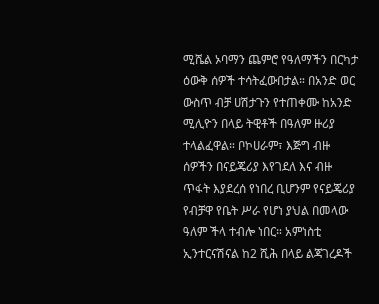ሚሼል ኦባማን ጨምሮ የዓለማችን በርካታ ዕውቅ ሰዎች ተሳትፈውበታል። በአንድ ወር ውስጥ ብቻ ሀሽታጉን የተጠቀሙ ከአንድ ሚሊዮን በላይ ትዊቶች በዓለም ዙሪያ ተላልፈዋል። ቦኮሀራም፣ እጅግ ብዙ ሰዎችን በናይጄሪያ እየገደለ እና ብዙ ጥፋት እያደረሰ የነበረ ቢሆንም የናይጄሪያ የብቻዋ የቤት ሥራ የሆነ ያህል በመላው ዓለም ችላ ተብሎ ነበር። አምነስቲ ኢንተርናሽናል ከ2 ሺሕ በላይ ልጃገረዶች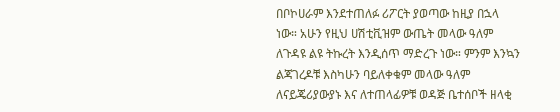በቦኮሀራም እንደተጠለፉ ሪፖርት ያወጣው ከዚያ በኋላ ነው። አሁን የዚህ ሀሽቲቪዝም ውጤት መላው ዓለም ለጉዳዩ ልዩ ትኩረት እንዲሰጥ ማድረጉ ነው። ምንም እንኳን ልጃገረዶቹ እስካሁን ባይለቀቁም መላው ዓለም ለናይጄሪያውያኑ እና ለተጠላፊዎቹ ወዳጅ ቤተሰቦች ዘላቂ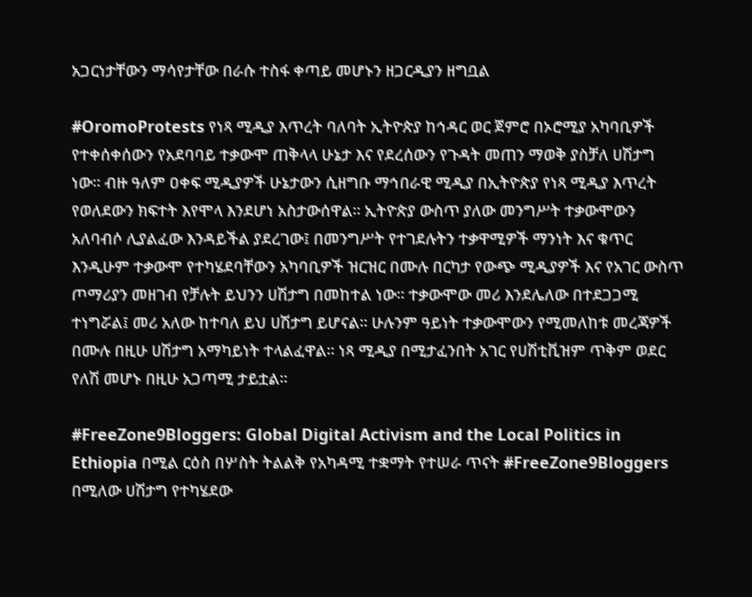አጋርነታቸውን ማሳየታቸው በራሱ ተስፋ ቀጣይ መሆኑን ዘጋርዲያን ዘግቧል

#OromoProtests የነጻ ሚዲያ እጥረት ባለባት ኢትዮጵያ ከኅዳር ወር ጀምሮ በኦሮሚያ አካባቢዎች የተቀሰቀሰውን የአደባባይ ተቃውሞ ጠቅላላ ሁኔታ እና የደረሰውን የጉዳት መጠን ማወቅ ያስቻለ ሀሽታግ ነው። ብዙ ዓለም ዐቀፍ ሚዲያዎች ሁኔታውን ሲዘግቡ ማኅበራዊ ሚዲያ በኢትዮጵያ የነጻ ሚዲያ እጥረት የወለደውን ክፍተት እየሞላ እንደሆነ አስታውሰዋል። ኢትዮጵያ ውስጥ ያለው መንግሥት ተቃውሞውን አለባብሶ ሊያልፈው እንዳይችል ያደረገው፤ በመንግሥት የተገደሉትን ተቃዋሚዎች ማንነት እና ቁጥር እንዲሁም ተቃውሞ የተካሄደባቸውን አካባቢዎች ዝርዝር በሙሉ በርካታ የውጭ ሚዲያዎች እና የአገር ውስጥ ጦማሪያን መዘገብ የቻሉት ይህንን ሀሽታግ በመከተል ነው። ተቃውሞው መሪ እንደሌለው በተደጋጋሚ ተነግሯል፤ መሪ አለው ከተባለ ይህ ሀሽታግ ይሆናል። ሁሉንም ዓይነት ተቃውሞውን የሚመለከቱ መረጃዎች በሙሉ በዚሁ ሀሽታግ አማካይነት ተላልፈዋል። ነጻ ሚዲያ በሚታፈንበት አገር የሀሽቲቪዝም ጥቅም ወደር የለሽ መሆኑ በዚሁ አጋጣሚ ታይቷል።

#FreeZone9Bloggers: Global Digital Activism and the Local Politics in Ethiopia በሚል ርዕስ በሦስት ትልልቅ የአካዳሚ ተቋማት የተሠራ ጥናት #FreeZone9Bloggers በሚለው ሀሽታግ የተካሄደው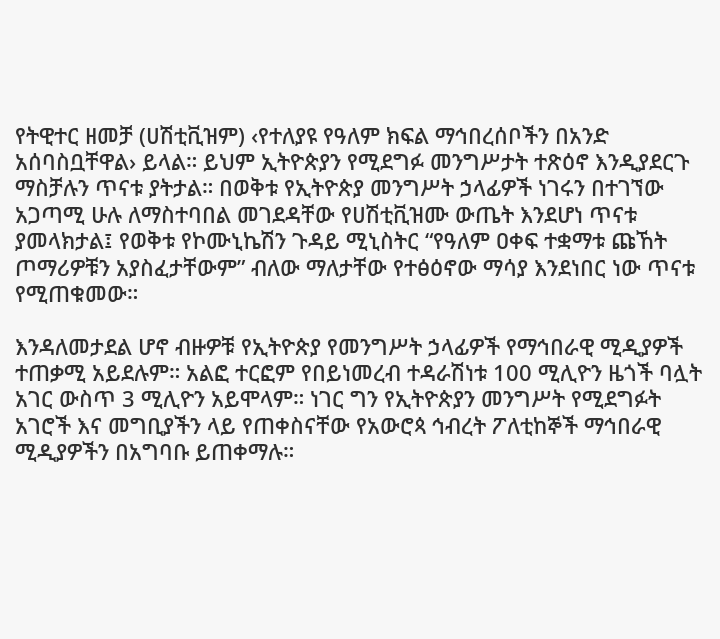የትዊተር ዘመቻ (ሀሽቲቪዝም) ‹የተለያዩ የዓለም ክፍል ማኅበረሰቦችን በአንድ አሰባስቧቸዋል› ይላል። ይህም ኢትዮጵያን የሚደግፉ መንግሥታት ተጽዕኖ እንዲያደርጉ ማስቻሉን ጥናቱ ያትታል። በወቅቱ የኢትዮጵያ መንግሥት ኃላፊዎች ነገሩን በተገኘው አጋጣሚ ሁሉ ለማስተባበል መገደዳቸው የሀሽቲቪዝሙ ውጤት እንደሆነ ጥናቱ ያመላክታል፤ የወቅቱ የኮሙኒኬሽን ጉዳይ ሚኒስትር “የዓለም ዐቀፍ ተቋማቱ ጩኸት ጦማሪዎቹን አያስፈታቸውም” ብለው ማለታቸው የተፅዕኖው ማሳያ እንደነበር ነው ጥናቱ የሚጠቁመው።

እንዳለመታደል ሆኖ ብዙዎቹ የኢትዮጵያ የመንግሥት ኃላፊዎች የማኅበራዊ ሚዲያዎች ተጠቃሚ አይደሉም። አልፎ ተርፎም የበይነመረብ ተዳራሽነቱ 100 ሚሊዮን ዜጎች ባሏት አገር ውስጥ 3 ሚሊዮን አይሞላም። ነገር ግን የኢትዮጵያን መንግሥት የሚደግፉት አገሮች እና መግቢያችን ላይ የጠቀስናቸው የአውሮጳ ኅብረት ፖለቲከኞች ማኅበራዊ ሚዲያዎችን በአግባቡ ይጠቀማሉ።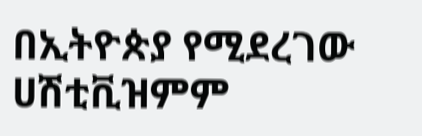በኢትዮጵያ የሚደረገው ሀሽቲቪዝምም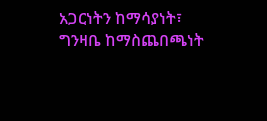አጋርነትን ከማሳያነት፣ ግንዛቤ ከማስጨበጫነት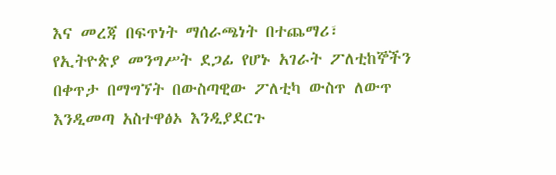እና መረጃ በፍጥነት ማሰራጫነት በተጨማሪ፣ የኢትዮጵያ መንግሥት ደጋፊ የሆኑ አገራት ፖለቲከኞችን በቀጥታ በማግኘት በውስጣዊው ፖለቲካ ውስጥ ለውጥ እንዲመጣ አስተዋፅኦ እንዲያደርጉ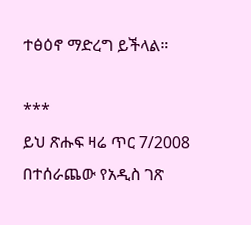ተፅዕኖ ማድረግ ይችላል።

***
ይህ ጽሑፍ ዛሬ ጥር 7/2008 በተሰራጨው የአዲስ ገጽ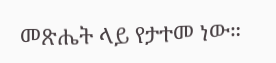መጽሔት ላይ የታተመ ነው።